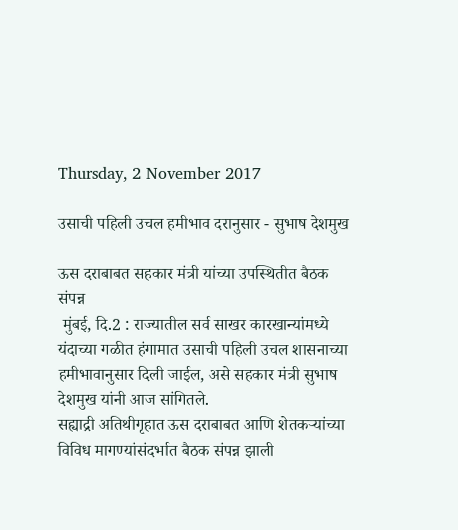Thursday, 2 November 2017

उसाची पहिली उचल हमीभाव दरानुसार - सुभाष देशमुख

ऊस दराबाबत सहकार मंत्री यांच्या उपस्थितीत बैठक संपन्न
 मुंबई, दि.2 : राज्यातील सर्व साखर कारखान्यांमध्ये यंदाच्या गळीत हंगामात उसाची पहिली उचल शासनाच्या हमीभावानुसार दिली जाईल, असे सहकार मंत्री सुभाष देशमुख यांनी आज सांगितले.
सह्याद्री अतिथीगृहात ऊस दराबाबत आणि शेतकऱ्यांच्या विविध मागण्यांसंदर्भात बैठक संपन्न झाली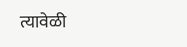त्यावेळी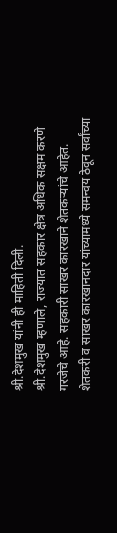श्री.देशमुख यांनी ही माहिती दिली.
श्री.देशमुख म्हणाले, राज्यात सहकार क्षेत्र अधिक सक्षम करणे गरजेचे आहे. सहकारी साखर कारखाने शेतकऱ्यांचे आहेत. शेतकरी व साखर कारखानदार यांच्यामध्ये समन्वय ठेवून सर्वांच्या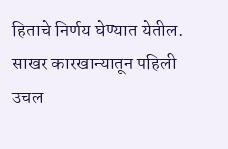हिताचे निर्णय घेण्यात येतील. साखर कारखान्यातून पहिली उचल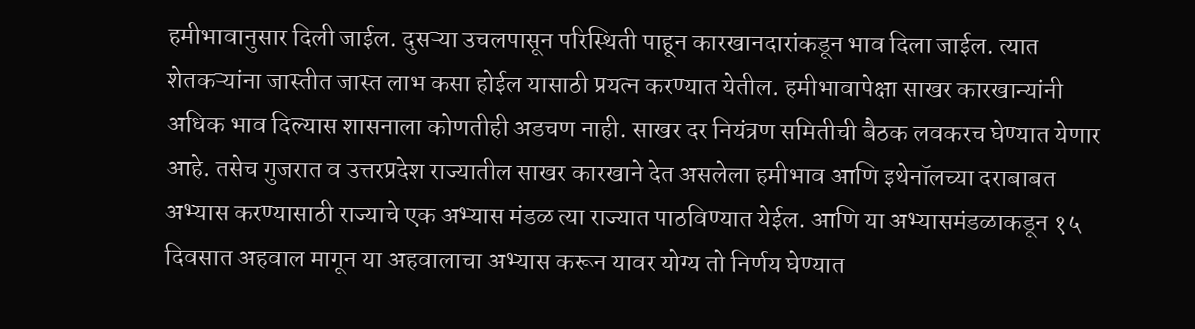हमीभावानुसार दिली जाईल. दुसऱ्या उचलपासून परिस्थिती पाहून कारखानदारांकडून भाव दिला जाईल. त्यात शेतकऱ्यांना जास्तीत जास्त लाभ कसा होईल यासाठी प्रयत्न करण्यात येतील. हमीभावापेक्षा साखर कारखान्यांनी अधिक भाव दिल्यास शासनाला कोणतीही अडचण नाही. साखर दर नियंत्रण समितीची बैठक लवकरच घेण्यात येणार आहे. तसेच गुजरात व उत्तरप्रदेश राज्यातील साखर कारखाने देत असलेला हमीभाव आणि इथेनॉलच्या दराबाबत अभ्यास करण्यासाठी राज्याचे एक अभ्यास मंडळ त्या राज्यात पाठविण्यात येईल. आणि या अभ्यासमंडळाकडून १५ दिवसात अहवाल मागून या अहवालाचा अभ्यास करून यावर योग्य तो निर्णय घेण्यात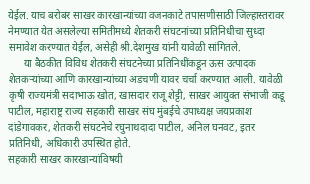येईल. याच बरोबर साखर कारखान्यांच्या वजनकाटे तपासणीसाठी जिल्हास्तरावर नेमण्यात येत असलेल्या समितीमध्ये शेतकरी संघटनांच्या प्रतिनिधीचा सुध्दा समावेश करण्यात येईल, असेही श्री.देशमुख यांनी यावेळी सांगितले.
      या बैठकीत विविध शेतकरी संघटनेच्या प्रतिनिधींकडून ऊस उत्पादक शेतकऱ्यांच्या आणि कारखान्यांच्या अडचणी यावर चर्चा करण्यात आली. यावेळी  कृषी राज्यमंत्री सदाभाऊ खोत, खासदार राजू शेट्टी, साखर आयुक्त संभाजी कडू पाटील, महाराष्ट्र राज्य सहकारी साखर संघ मुंबईचे उपाध्यक्ष जयप्रकाश दांडेगावकर, शेतकरी संघटनेचे रघुनाथदादा पाटील, अनिल घनवट, इतर प्रतिनिधी, अधिकारी उपस्थित होते.
सहकारी साखर कारखान्यांविषयी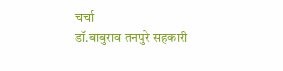चर्चा
डॉ.बाबुराव तनपुरे सहकारी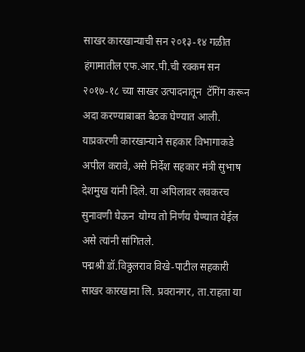साखर कारखान्याची सन २०१३-१४ गळीत हंगामातील एफ.आर.पी.ची रक्कम सन २०१७-१८ च्या साखर उत्पादनातून  टॅगिंग करून अदा करण्याबाबत बैठक घेण्यात आली. याप्रकरणी कारखान्याने सहकार विभागाकडे अपील करावे, असे निर्देश सहकार मंत्री सुभाष देशमुख यांनी दिले. या अपिलावर लवकरच सुनावणी घेऊन  योग्य तो निर्णय घेण्यात येईल असे त्यांनी सांगितले.
पद्मश्री डॉ.विठ्ठलराव विखे-पाटील सहकारी साखर कारखाना लि. प्रवरानगर, ता.राहता या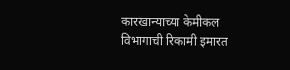कारखान्याच्या केमीकल विभागाची रिकामी इमारत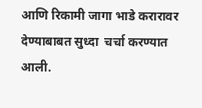आणि रिकामी जागा भाडे करारावर देण्याबाबत सुध्दा  चर्चा करण्यात आली.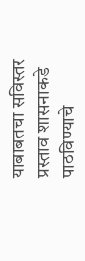याबाबतचा सविस्तर प्रस्ताव शासनाकडे  पाठविण्याचे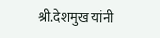श्री.देशमुख यांनी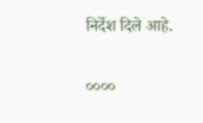निर्देश दिले आहे.

००००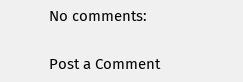No comments:

Post a Comment